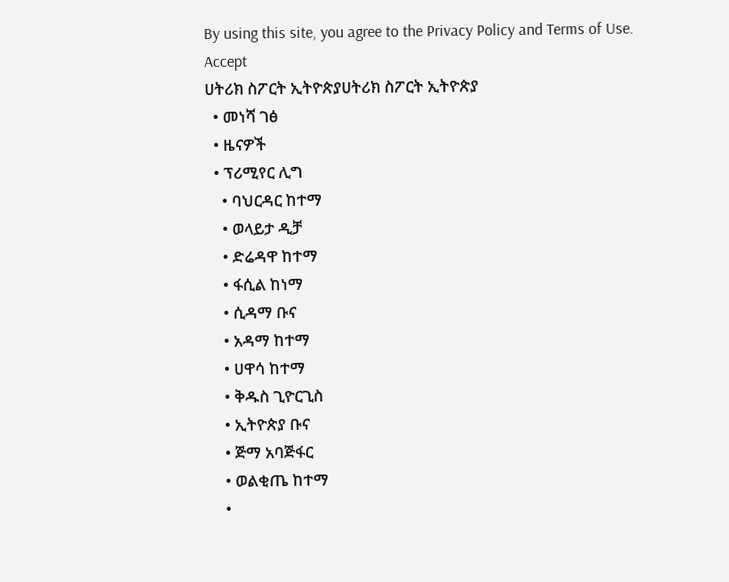By using this site, you agree to the Privacy Policy and Terms of Use.
Accept
ሀትሪክ ስፖርት ኢትዮጵያሀትሪክ ስፖርት ኢትዮጵያ
  • መነሻ ገፅ
  • ዜናዎች
  • ፕሪሚየር ሊግ
    • ባህርዳር ከተማ
    • ወላይታ ዲቻ
    • ድሬዳዋ ከተማ
    • ፋሲል ከነማ
    • ሲዳማ ቡና
    • አዳማ ከተማ
    • ሀዋሳ ከተማ
    • ቅዱስ ጊዮርጊስ
    • ኢትዮጵያ ቡና
    • ጅማ አባጅፋር
    • ወልቂጤ ከተማ
    •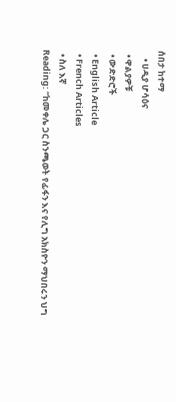ሰበታ ከተማ
    • ሀዲያ ሆሳዕና
  • ዋልያዎቹ
  • ውድድሮች
  • English Article
  • French Articles
  • ስለ እኛ
Reading: “ከመቀሌ ጋር ስንጫወት የፊፋን እና የሊግ አክስዮን ማህበሩን ህግ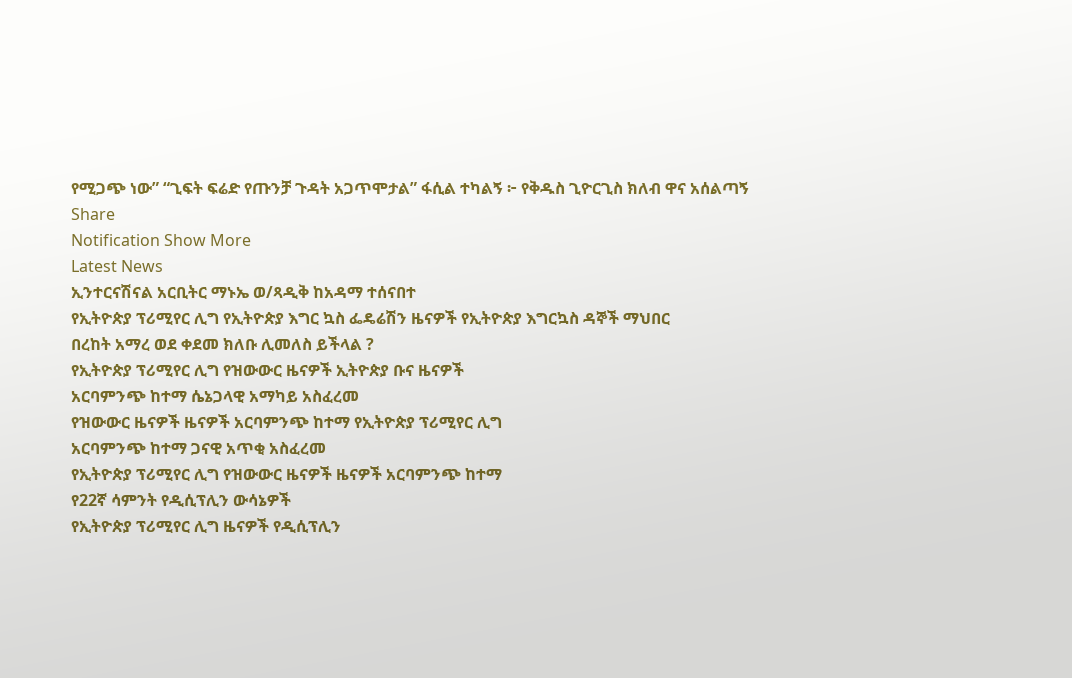የሚጋጭ ነው” “ጊፍት ፍሬድ የጡንቻ ጉዳት አጋጥሞታል” ፋሲል ተካልኝ ፦ የቅዱስ ጊዮርጊስ ክለብ ዋና አሰልጣኝ
Share
Notification Show More
Latest News
ኢንተርናሽናል አርቢትር ማኑኤ ወ/ጻዲቅ ከአዳማ ተሰናበተ
የኢትዮጵያ ፕሪሚየር ሊግ የኢትዮጵያ እግር ኳስ ፌዴሬሽን ዜናዎች የኢትዮጵያ እግርኳስ ዳኞች ማህበር
በረከት አማረ ወደ ቀደመ ክለቡ ሊመለስ ይችላል ?
የኢትዮጵያ ፕሪሚየር ሊግ የዝውውር ዜናዎች ኢትዮጵያ ቡና ዜናዎች
አርባምንጭ ከተማ ሴኔጋላዊ አማካይ አስፈረመ
የዝውውር ዜናዎች ዜናዎች አርባምንጭ ከተማ የኢትዮጵያ ፕሪሚየር ሊግ
አርባምንጭ ከተማ ጋናዊ አጥቂ አስፈረመ
የኢትዮጵያ ፕሪሚየር ሊግ የዝውውር ዜናዎች ዜናዎች አርባምንጭ ከተማ
የ22ኛ ሳምንት የዲሲፕሊን ውሳኔዎች
የኢትዮጵያ ፕሪሚየር ሊግ ዜናዎች የዲሲፕሊን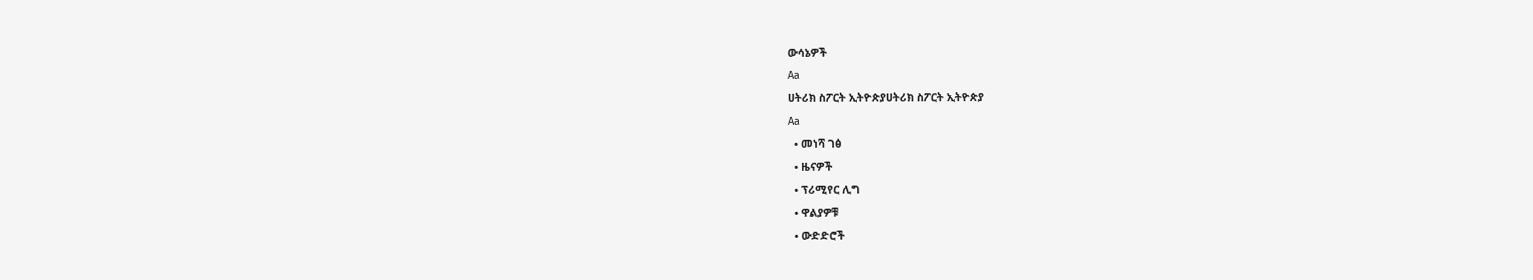ውሳኔዎች
Aa
ሀትሪክ ስፖርት ኢትዮጵያሀትሪክ ስፖርት ኢትዮጵያ
Aa
  • መነሻ ገፅ
  • ዜናዎች
  • ፕሪሚየር ሊግ
  • ዋልያዎቹ
  • ውድድሮች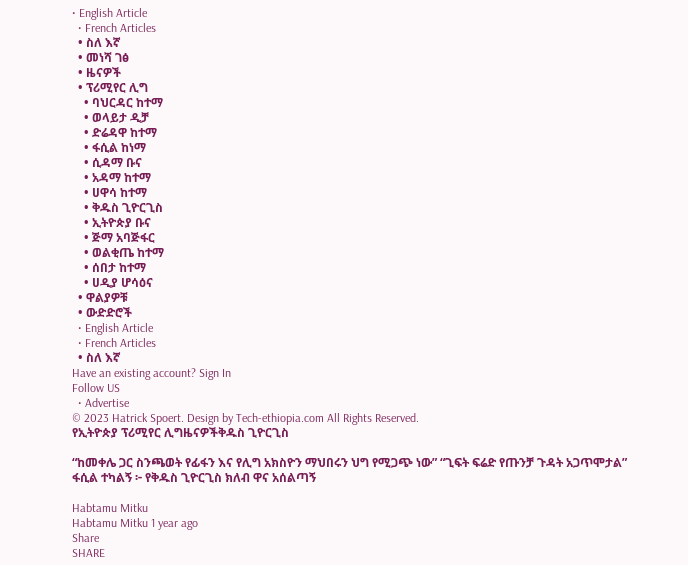• English Article
  • French Articles
  • ስለ እኛ
  • መነሻ ገፅ
  • ዜናዎች
  • ፕሪሚየር ሊግ
    • ባህርዳር ከተማ
    • ወላይታ ዲቻ
    • ድሬዳዋ ከተማ
    • ፋሲል ከነማ
    • ሲዳማ ቡና
    • አዳማ ከተማ
    • ሀዋሳ ከተማ
    • ቅዱስ ጊዮርጊስ
    • ኢትዮጵያ ቡና
    • ጅማ አባጅፋር
    • ወልቂጤ ከተማ
    • ሰበታ ከተማ
    • ሀዲያ ሆሳዕና
  • ዋልያዎቹ
  • ውድድሮች
  • English Article
  • French Articles
  • ስለ እኛ
Have an existing account? Sign In
Follow US
  • Advertise
© 2023 Hatrick Spoert. Design by Tech-ethiopia.com All Rights Reserved.
የኢትዮጵያ ፕሪሚየር ሊግዜናዎችቅዱስ ጊዮርጊስ

“ከመቀሌ ጋር ስንጫወት የፊፋን እና የሊግ አክስዮን ማህበሩን ህግ የሚጋጭ ነው” “ጊፍት ፍሬድ የጡንቻ ጉዳት አጋጥሞታል” ፋሲል ተካልኝ ፦ የቅዱስ ጊዮርጊስ ክለብ ዋና አሰልጣኝ

Habtamu Mitku
Habtamu Mitku 1 year ago
Share
SHARE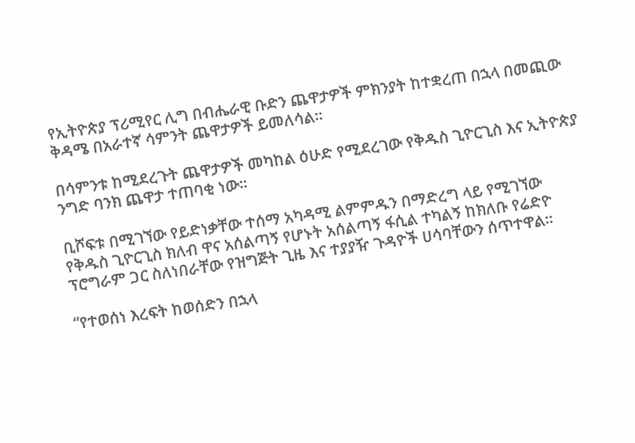የኢትዮጵያ ፕሪሚየር ሊግ በብሔራዊ ቡድን ጨዋታዎች ምክንያት ከተቋረጠ በኋላ በመጪው ቅዳሜ በአራተኛ ሳምንት ጨዋታዎች ይመለሳል።

በሳምንቱ ከሚደረጉት ጨዋታዎች መካከል ዕሁድ የሚደረገው የቅዱስ ጊዮርጊስ እና ኢትዮጵያ ንግድ ባንክ ጨዋታ ተጠባቂ ነው።

ቢሾፍቱ በሚገኘው የይድነቃቸው ተሰማ አካዳሚ ልምምዱን በማድረግ ላይ የሚገኘው የቅዱስ ጊዮርጊስ ክለብ ዋና አሰልጣኝ የሆኑት አሰልጣኝ ፋሲል ተካልኝ ከክለቡ የሬድዮ ፕሮግራም ጋር ስለነበራቸው የዝግጅት ጊዜ እና ተያያዥ ጉዳዮች ሀሳባቸውን ሰጥተዋል።

“የተወሰነ እረፍት ከወሰድን በኋላ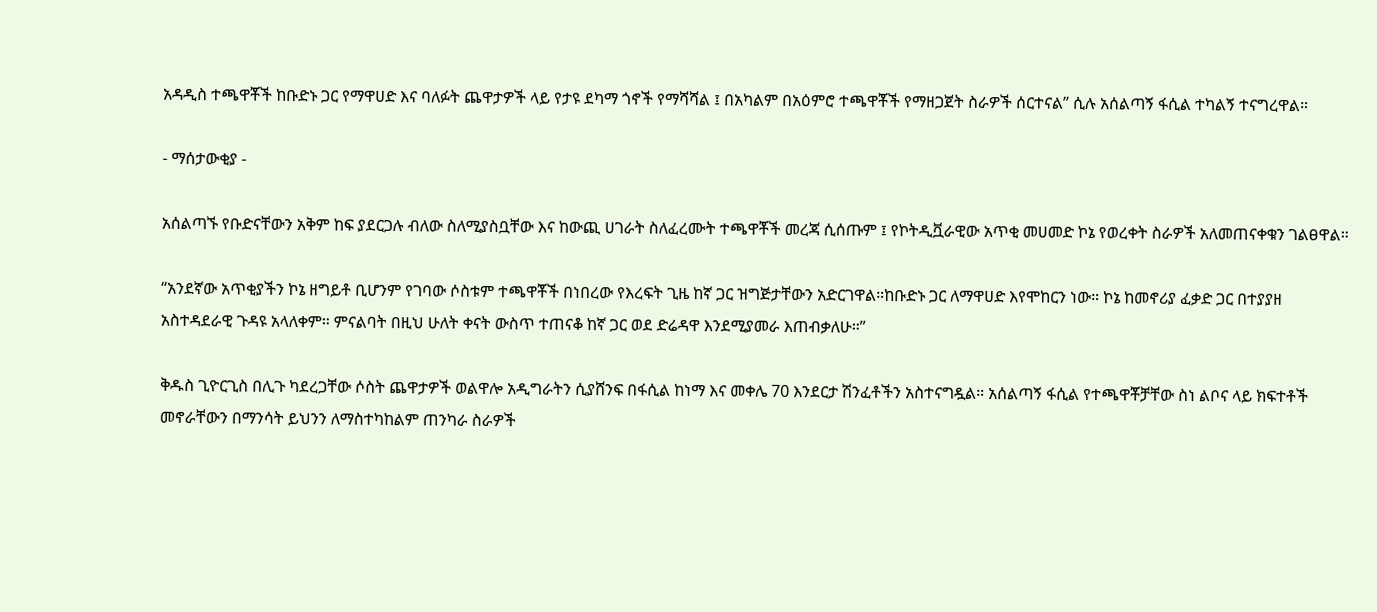አዳዲስ ተጫዋቾች ከቡድኑ ጋር የማዋሀድ እና ባለፉት ጨዋታዎች ላይ የታዩ ደካማ ጎኖች የማሻሻል ፤ በአካልም በአዕምሮ ተጫዋቾች የማዘጋጀት ስራዎች ሰርተናል” ሲሉ አሰልጣኝ ፋሲል ተካልኝ ተናግረዋል።

- ማሰታውቂያ -

አሰልጣኙ የቡድናቸውን አቅም ከፍ ያደርጋሉ ብለው ስለሚያስቧቸው እና ከውጪ ሀገራት ስለፈረሙት ተጫዋቾች መረጃ ሲሰጡም ፤ የኮትዲቯራዊው አጥቂ መሀመድ ኮኔ የወረቀት ስራዎች አለመጠናቀቁን ገልፀዋል።

“አንደኛው አጥቂያችን ኮኔ ዘግይቶ ቢሆንም የገባው ሶስቱም ተጫዋቾች በነበረው የእረፍት ጊዜ ከኛ ጋር ዝግጅታቸውን አድርገዋል።ከቡድኑ ጋር ለማዋሀድ እየሞከርን ነው። ኮኔ ከመኖሪያ ፈቃድ ጋር በተያያዘ አስተዳደራዊ ጉዳዩ አላለቀም። ምናልባት በዚህ ሁለት ቀናት ውስጥ ተጠናቆ ከኛ ጋር ወደ ድሬዳዋ እንደሚያመራ እጠብቃለሁ።”

ቅዱስ ጊዮርጊስ በሊጉ ካደረጋቸው ሶስት ጨዋታዎች ወልዋሎ አዲግራትን ሲያሸንፍ በፋሲል ከነማ እና መቀሌ 70 እንደርታ ሽንፈቶችን አስተናግዷል። አሰልጣኝ ፋሲል የተጫዋቾቻቸው ስነ ልቦና ላይ ክፍተቶች መኖራቸውን በማንሳት ይህንን ለማስተካከልም ጠንካራ ስራዎች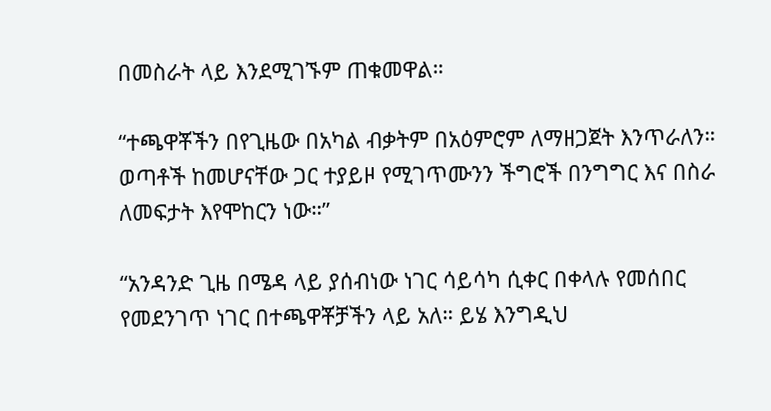በመስራት ላይ እንደሚገኙም ጠቁመዋል።

“ተጫዋቾችን በየጊዜው በአካል ብቃትም በአዕምሮም ለማዘጋጀት እንጥራለን። ወጣቶች ከመሆናቸው ጋር ተያይዞ የሚገጥሙንን ችግሮች በንግግር እና በስራ ለመፍታት እየሞከርን ነው።”

“አንዳንድ ጊዜ በሜዳ ላይ ያሰብነው ነገር ሳይሳካ ሲቀር በቀላሉ የመሰበር የመደንገጥ ነገር በተጫዋቾቻችን ላይ አለ። ይሄ እንግዲህ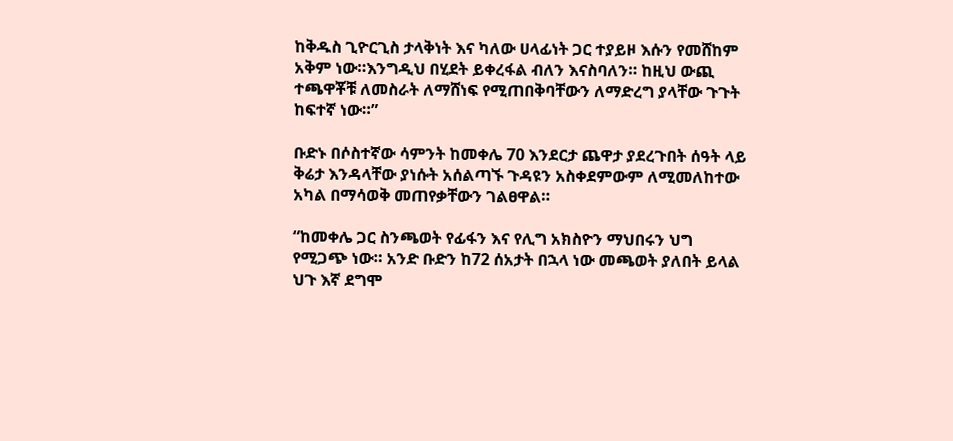ከቅዱስ ጊዮርጊስ ታላቅነት እና ካለው ሀላፊነት ጋር ተያይዞ እሱን የመሸከም አቅም ነው።እንግዲህ በሂደት ይቀረፋል ብለን እናስባለን። ከዚህ ውጪ ተጫዋቾቹ ለመስራት ለማሸነፍ የሚጠበቅባቸውን ለማድረግ ያላቸው ጉጉት ከፍተኛ ነው።”

ቡድኑ በሶስተኛው ሳምንት ከመቀሌ 70 እንደርታ ጨዋታ ያደረጉበት ሰዓት ላይ ቅሬታ እንዳላቸው ያነሱት አሰልጣኙ ጉዳዩን አስቀደምውም ለሚመለከተው አካል በማሳወቅ መጠየቃቸውን ገልፀዋል።

“ከመቀሌ ጋር ስንጫወት የፊፋን እና የሊግ አክስዮን ማህበሩን ህግ የሚጋጭ ነው። አንድ ቡድን ከ72 ሰአታት በኋላ ነው መጫወት ያለበት ይላል ህጉ እኛ ደግሞ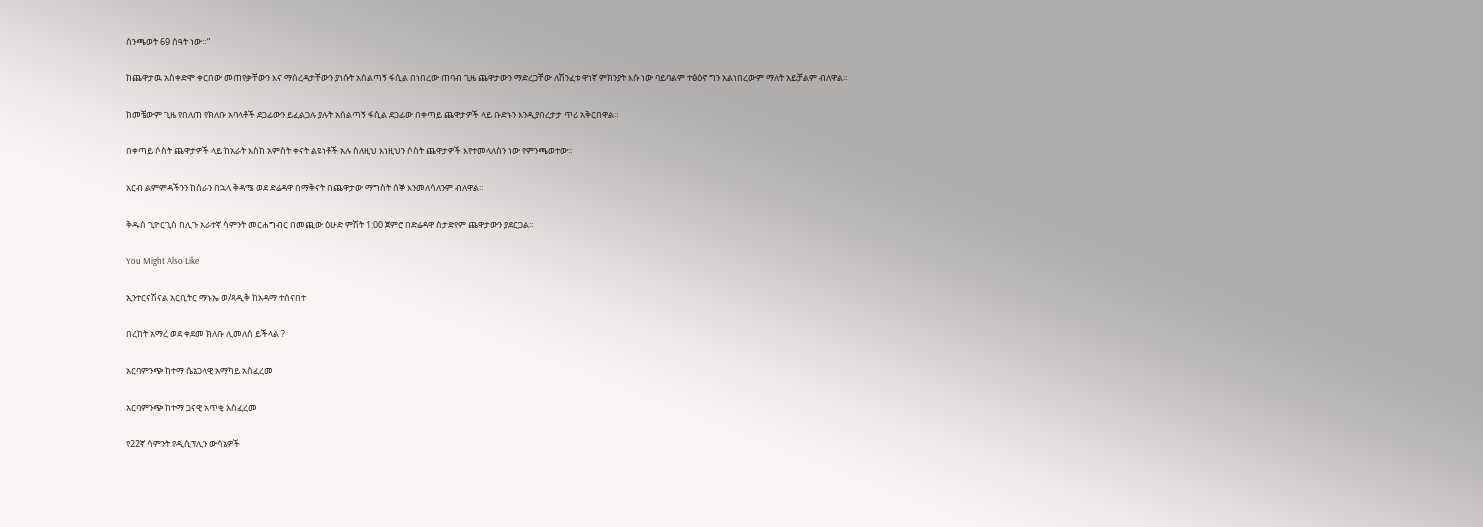ስንጫወት 69 ሰዓት ነው።”

ከጨዋታዉ አስቀድሞ ቀርበው መጠየቃቸውን እና ማስረዳታቸውን ያነሱት አሰልጣኝ ፋሲል በነበረው ጠባብ ጊዜ ጨዋታውን ማድረጋቸው ለሽንፈቱ ዋነኛ ምክንያት እሱ ነው ባይባልም ተፅዕኖ ግን አልነበረውም ማለት አይቻልም ብለዋል።

ከመቼውም ጊዜ የበለጠ የክለቡ አባላቶች ደጋፊውን ይፈልጋሉ ያሉት አሰልጣኝ ፋሲል ደጋፊው በቀጣይ ጨዋታዎች ላይ ቡድኑን እንዲያበረታታ ጥሪ አቅርበዋል።

በቀጣይ ሶስት ጨዋታዎች ላይ ከአራት እስከ አምስት ቀናት ልዩነቶች አሉ ስለዚህ እነዚህን ሶስት ጨዋታዎች እየተመላለስን ነው የምንጫወተው።

አርብ ልምምዳችንን ከሰራን በኋላ ቅዳሜ ወደ ድሬዳዋ በማቅናት በጨዋታው ማግስት ሰኞ እንመለሳለንም ብለዋል።

ቅዱስ ጊዮርጊስ በሊጉ አራተኛ ሳምንት መርሐግብር በመጪው ዕሁድ ምሽት 1:00 ጀምሮ በድሬዳዋ ስታድየም ጨዋታውን ያደርጋል።

You Might Also Like

ኢንተርናሽናል አርቢትር ማኑኤ ወ/ጻዲቅ ከአዳማ ተሰናበተ

በረከት አማረ ወደ ቀደመ ክለቡ ሊመለስ ይችላል ?

አርባምንጭ ከተማ ሴኔጋላዊ አማካይ አስፈረመ

አርባምንጭ ከተማ ጋናዊ አጥቂ አስፈረመ

የ22ኛ ሳምንት የዲሲፕሊን ውሳኔዎች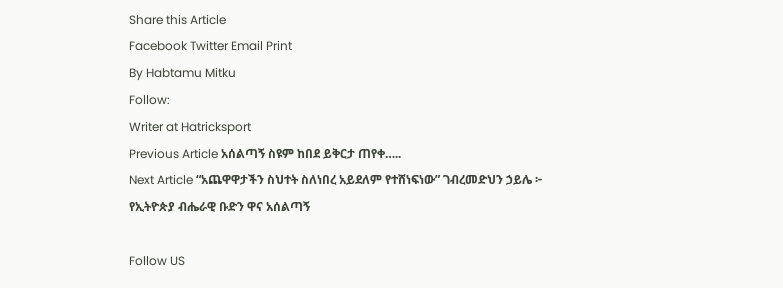Share this Article
Facebook Twitter Email Print
By Habtamu Mitku
Follow:
Writer at Hatricksport
Previous Article አሰልጣኝ ስዩም ከበደ ይቅርታ ጠየቀ…..
Next Article “አጨዋዋታችን ስህተት ስለነበረ አይደለም የተሸነፍነው” ገብረመድህን ኃይሌ ፦ የኢትዮጵያ ብሔራዊ ቡድን ዋና አሰልጣኝ

Follow US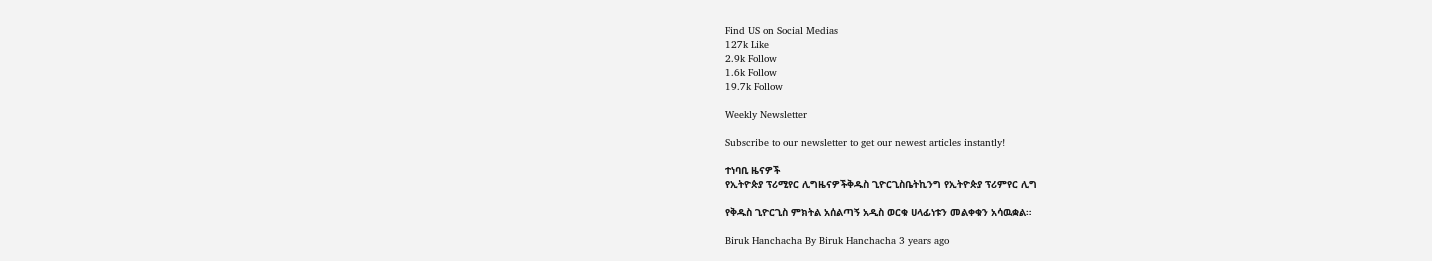Find US on Social Medias
127k Like
2.9k Follow
1.6k Follow
19.7k Follow

Weekly Newsletter

Subscribe to our newsletter to get our newest articles instantly!

ተነባቢ ዜናዎች
የኢትዮጵያ ፕሪሚየር ሊግዜናዎችቅዱስ ጊዮርጊስቤትኪንግ የኢትዮጵያ ፕሪምየር ሊግ

የቅዱስ ጊዮርጊስ ምክትል አሰልጣኝ አዲስ ወርቁ ሀላፊነቱን መልቀቁን አሳዉቋል።

Biruk Hanchacha By Biruk Hanchacha 3 years ago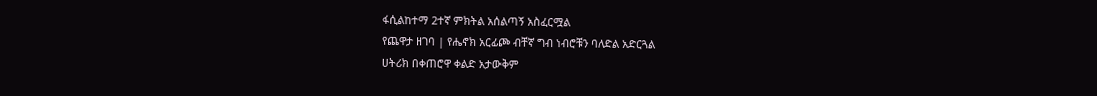ፋሲልከተማ 2ተኛ ምክትል አሰልጣኝ አስፈርሟል
የጨዋታ ዘገባ | የሔኖክ አርፊጮ ብቸኛ ግብ ነብሮቹን ባለድል አድርጓል
ሀትሪክ በቀጠሮዋ ቀልድ አታውቅም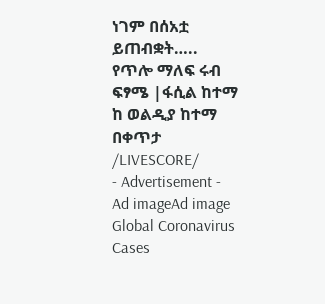ነገም በሰአቷ ይጠብቋት…..
የጥሎ ማለፍ ሩብ ፍፃሜ |ፋሲል ከተማ ከ ወልዲያ ከተማ በቀጥታ /LIVESCORE/
- Advertisement -
Ad imageAd image
Global Coronavirus Cases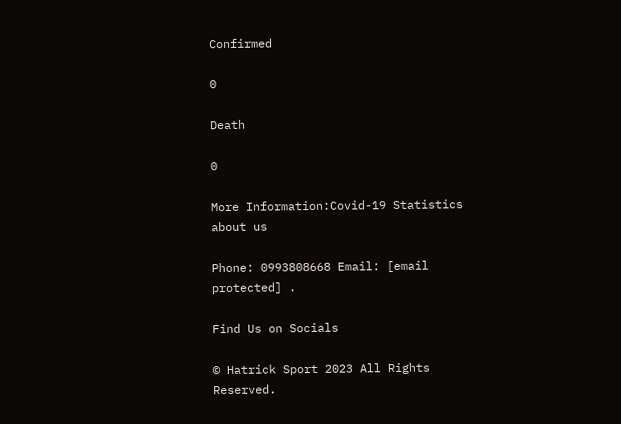Confirmed

0

Death

0

More Information:Covid-19 Statistics
about us

Phone: 0993808668 Email: [email protected] .

Find Us on Socials

© Hatrick Sport 2023 All Rights Reserved.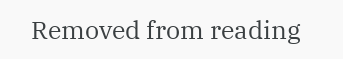Removed from reading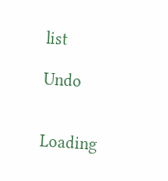list

Undo


Loading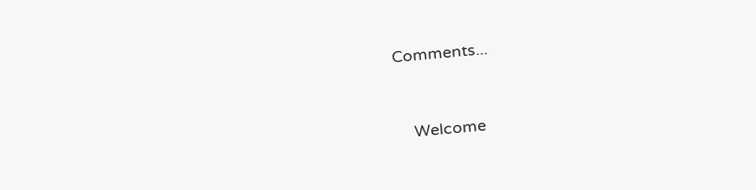Comments...


    Welcome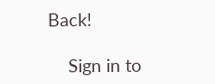Back!

    Sign in to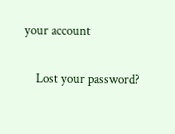your account

    Lost your password?